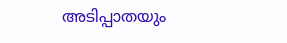അടിപ്പാതയും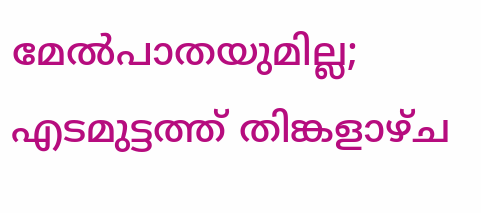മേൽപാതയുമില്ല; എടമുട്ടത്ത് തിങ്കളാഴ്ച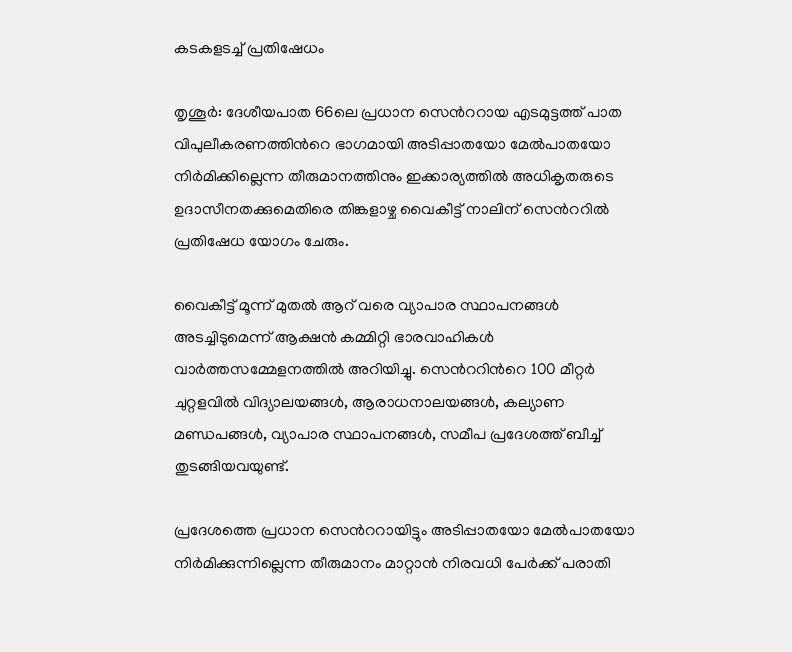കടകളടച്ച് പ്രതിഷേധം

തൃശൂർ: ദേശീയപാത 66ലെ പ്രധാന സെന്‍ററായ എടമുട്ടത്ത് പാത വിപുലീകരണത്തിന്‍റെ ഭാഗമായി അടിപ്പാതയോ മേൽപാതയോ നിർമിക്കില്ലെന്ന തീരുമാനത്തിനും ഇക്കാര്യത്തിൽ അധികൃതരുടെ ഉദാസീനതക്കുമെതിരെ തിങ്കളാഴ്ച വൈകീട്ട് നാലിന് സെന്‍ററിൽ പ്രതിഷേധ യോഗം ചേരും.

വൈകീട്ട് മൂന്ന് മുതൽ ആറ് വരെ വ്യാപാര സ്ഥാപനങ്ങൾ അടച്ചിടുമെന്ന് ആക്ഷൻ കമ്മിറ്റി ഭാരവാഹികൾ വാർത്തസമ്മേളനത്തിൽ അറിയിച്ചു. സെന്‍ററിന്‍റെ 100 മീറ്റർ ചുറ്റളവിൽ വിദ്യാലയങ്ങൾ, ആരാധനാലയങ്ങൾ, കല്യാണ മണ്ഡപങ്ങൾ, വ്യാപാര സ്ഥാപനങ്ങൾ, സമീപ പ്രദേശത്ത് ബീച്ച് തുടങ്ങിയവയുണ്ട്.

പ്രദേശത്തെ പ്രധാന സെന്‍ററായിട്ടും അടിപ്പാതയോ മേൽപാതയോ നിർമിക്കുന്നില്ലെന്ന തീരുമാനം മാറ്റാൻ നിരവധി പേർക്ക് പരാതി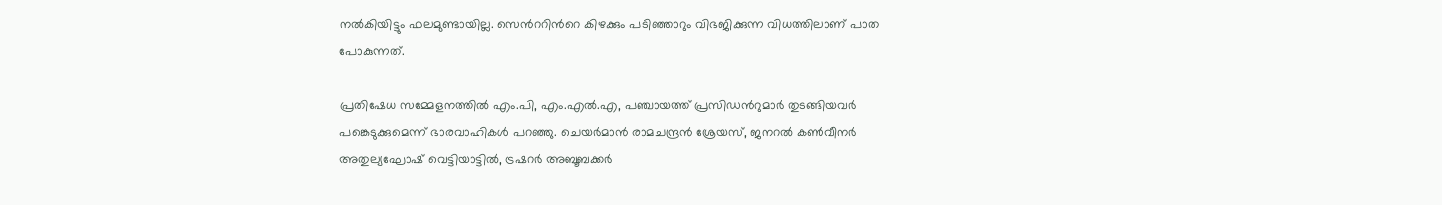നൽകിയിട്ടും ഫലമുണ്ടായില്ല. സെന്‍ററിന്‍റെ കിഴക്കും പടിഞ്ഞാറും വിഭജിക്കുന്ന വിധത്തിലാണ് പാത പോകുന്നത്.

പ്രതിഷേധ സമ്മേളനത്തിൽ എം.പി, എം.എൽ.എ, പഞ്ചായത്ത് പ്രസിഡന്‍റുമാർ തുടങ്ങിയവർ പങ്കെടുക്കുമെന്ന് ഭാരവാഹികൾ പറഞ്ഞു. ചെയർമാൻ രാമചന്ദ്രൻ ശ്രേയസ്, ജനറൽ കൺവീനർ അതുല്യഘോഷ് വെട്ടിയാട്ടിൽ, ട്രഷറർ അബൂബക്കർ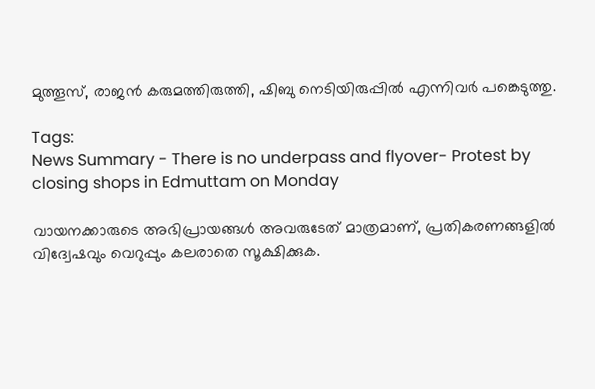മുത്തൂസ്, രാജൻ കരുമത്തിരുത്തി, ഷിബു നെടിയിരുപ്പിൽ എന്നിവർ പങ്കെടുത്തു.

Tags:
News Summary - There is no underpass and flyover- Protest by closing shops in Edmuttam on Monday

വായനക്കാരുടെ അഭിപ്രായങ്ങള്‍ അവരുടേത് മാത്രമാണ്, പ്രതികരണങ്ങളിൽ വിദ്വേഷവും വെറുപ്പും കലരാതെ സൂക്ഷിക്കുക.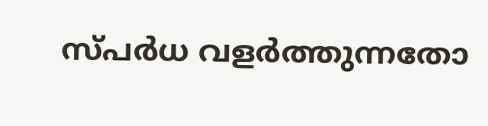സ്പർധ വളർത്തുന്നതോ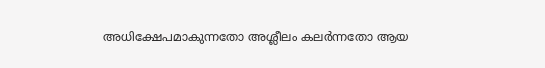അധിക്ഷേപമാകുന്നതോ അശ്ലീലം കലർന്നതോ ആയ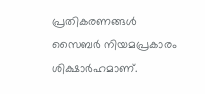പ്രതികരണങ്ങൾ സൈബർ നിയമപ്രകാരം ശിക്ഷാർഹമാണ്.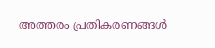അത്തരം പ്രതികരണങ്ങൾ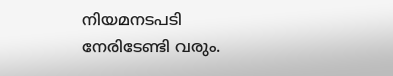നിയമനടപടി നേരിടേണ്ടി വരും.